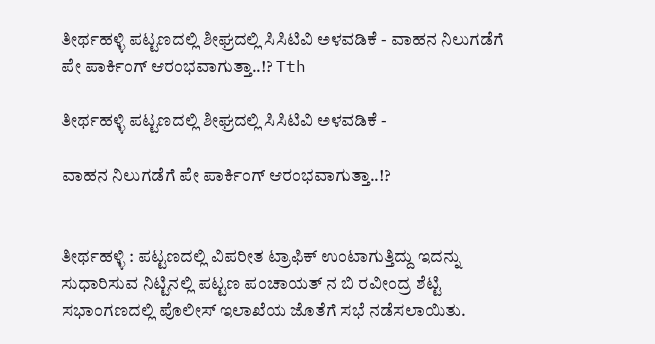ತೀರ್ಥಹಳ್ಳಿ ಪಟ್ಟಣದಲ್ಲಿ ಶೀಘ್ರದಲ್ಲಿ ಸಿಸಿಟಿವಿ ಅಳವಡಿಕೆ - ವಾಹನ ನಿಲುಗಡೆಗೆ ಪೇ ಪಾರ್ಕಿಂಗ್ ಆರಂಭವಾಗುತ್ತಾ..!? Tth

ತೀರ್ಥಹಳ್ಳಿ ಪಟ್ಟಣದಲ್ಲಿ ಶೀಘ್ರದಲ್ಲಿ ಸಿಸಿಟಿವಿ ಅಳವಡಿಕೆ -

ವಾಹನ ನಿಲುಗಡೆಗೆ ಪೇ ಪಾರ್ಕಿಂಗ್ ಆರಂಭವಾಗುತ್ತಾ..!?


ತೀರ್ಥಹಳ್ಳಿ : ಪಟ್ಟಣದಲ್ಲಿ ವಿಪರೀತ ಟ್ರಾಫಿಕ್ ಉಂಟಾಗುತ್ತಿದ್ದು ಇದನ್ನು ಸುಧಾರಿಸುವ ನಿಟ್ಟಿನಲ್ಲಿ ಪಟ್ಟಣ ಪಂಚಾಯತ್ ನ ಬಿ ರವೀಂದ್ರ ಶೆಟ್ಟಿ ಸಭಾಂಗಣದಲ್ಲಿ ಪೊಲೀಸ್ ಇಲಾಖೆಯ ಜೊತೆಗೆ ಸಭೆ ನಡೆಸಲಾಯಿತು.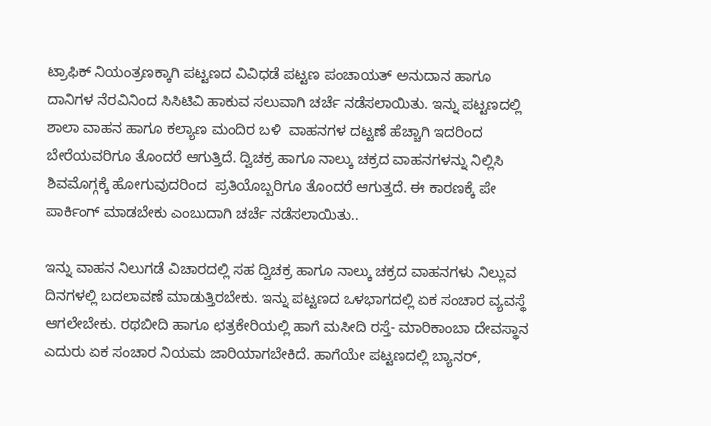ಟ್ರಾಫಿಕ್ ನಿಯಂತ್ರಣಕ್ಕಾಗಿ ಪಟ್ಟಣದ ವಿವಿಧಡೆ ಪಟ್ಟಣ ಪಂಚಾಯತ್ ಅನುದಾನ ಹಾಗೂ ದಾನಿಗಳ ನೆರವಿನಿಂದ ಸಿಸಿಟಿವಿ ಹಾಕುವ ಸಲುವಾಗಿ ಚರ್ಚೆ ನಡೆಸಲಾಯಿತು. ಇನ್ನು ಪಟ್ಟಣದಲ್ಲಿ ಶಾಲಾ ವಾಹನ ಹಾಗೂ ಕಲ್ಯಾಣ ಮಂದಿರ ಬಳಿ  ವಾಹನಗಳ ದಟ್ಟಣೆ ಹೆಚ್ಚಾಗಿ ಇದರಿಂದ ಬೇರೆಯವರಿಗೂ ತೊಂದರೆ ಆಗುತ್ತಿದೆ. ದ್ವಿಚಕ್ರ ಹಾಗೂ ನಾಲ್ಕು ಚಕ್ರದ ವಾಹನಗಳನ್ನು ನಿಲ್ಲಿಸಿ ಶಿವಮೊಗ್ಗಕ್ಕೆ ಹೋಗುವುದರಿಂದ  ಪ್ರತಿಯೊಬ್ಬರಿಗೂ ತೊಂದರೆ ಆಗುತ್ತದೆ. ಈ ಕಾರಣಕ್ಕೆ ಪೇ ಪಾರ್ಕಿಂಗ್ ಮಾಡಬೇಕು ಎಂಬುದಾಗಿ ಚರ್ಚೆ ನಡೆಸಲಾಯಿತು..

ಇನ್ನು ವಾಹನ ನಿಲುಗಡೆ ವಿಚಾರದಲ್ಲಿ ಸಹ ದ್ವಿಚಕ್ರ ಹಾಗೂ ನಾಲ್ಕು ಚಕ್ರದ ವಾಹನಗಳು ನಿಲ್ಲುವ ದಿನಗಳಲ್ಲಿ ಬದಲಾವಣೆ ಮಾಡುತ್ತಿರಬೇಕು. ಇನ್ನು ಪಟ್ಟಣದ ಒಳಭಾಗದಲ್ಲಿ ಏಕ ಸಂಚಾರ ವ್ಯವಸ್ಥೆ ಆಗಲೇಬೇಕು. ರಥಬೀದಿ ಹಾಗೂ ಛತ್ರಕೇರಿಯಲ್ಲಿ ಹಾಗೆ ಮಸೀದಿ ರಸ್ತೆ- ಮಾರಿಕಾಂಬಾ ದೇವಸ್ಥಾನ ಎದುರು ಏಕ ಸಂಚಾರ ನಿಯಮ ಜಾರಿಯಾಗಬೇಕಿದೆ. ಹಾಗೆಯೇ ಪಟ್ಟಣದಲ್ಲಿ ಬ್ಯಾನರ್,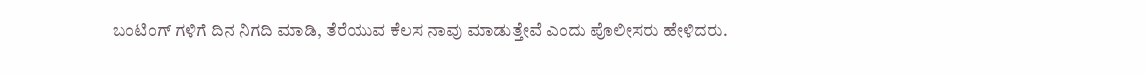ಬಂಟಿಂಗ್ ಗಳಿಗೆ ದಿನ ನಿಗದಿ ಮಾಡಿ, ತೆರೆಯುವ ಕೆಲಸ ನಾವು ಮಾಡುತ್ತೇವೆ ಎಂದು ಪೊಲೀಸರು ಹೇಳಿದರು.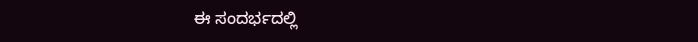ಈ ಸಂದರ್ಭದಲ್ಲಿ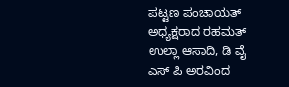ಪಟ್ಟಣ ಪಂಚಾಯತ್ ಅಧ್ಯಕ್ಷರಾದ ರಹಮತ್ ಉಲ್ಲಾ ಆಸಾದಿ, ಡಿ ವೈ ಎಸ್ ಪಿ ಅರವಿಂದ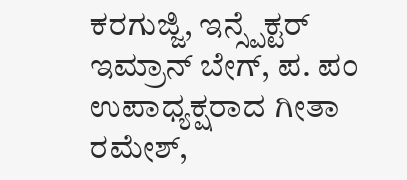ಕರಗುಜ್ಜಿ, ಇನ್ಸ್ಪೆಕ್ಟರ್ ಇಮ್ರಾನ್ ಬೇಗ್, ಪ. ಪಂ ಉಪಾಧ್ಯಕ್ಷರಾದ ಗೀತಾ ರಮೇಶ್,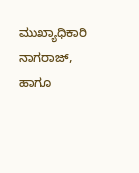ಮುಖ್ಯಾಧಿಕಾರಿ ನಾಗರಾಜ್, ಹಾಗೂ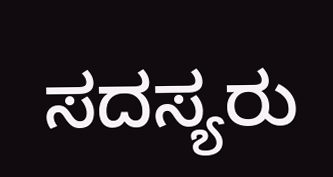ಸದಸ್ಯರು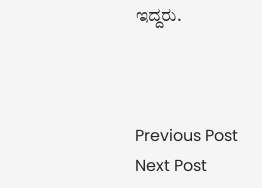ಇದ್ದರು.



Previous Post Next Post